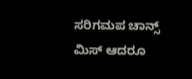ಸರಿಗಮಪ ಚಾನ್ಸ್ ಮಿಸ್ ಆದರೂ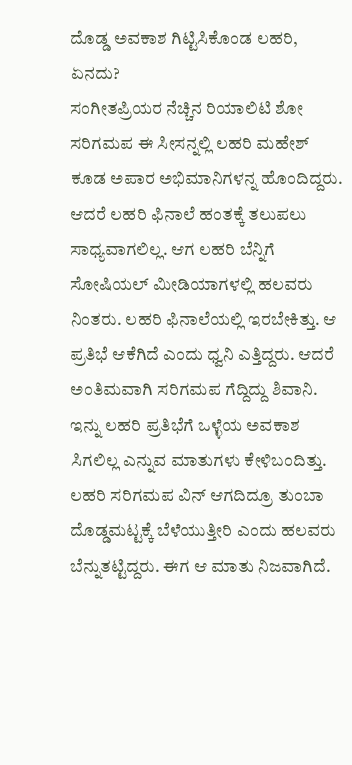ದೊಡ್ಡ ಅವಕಾಶ ಗಿಟ್ಟಿಸಿಕೊಂಡ ಲಹರಿ, ಏನದು?
ಸಂಗೀತಪ್ರಿಯರ ನೆಚ್ಚಿನ ರಿಯಾಲಿಟಿ ಶೋ ಸರಿಗಮಪ ಈ ಸೀಸನ್ನಲ್ಲಿ ಲಹರಿ ಮಹೇಶ್ ಕೂಡ ಅಪಾರ ಅಭಿಮಾನಿಗಳನ್ನ ಹೊಂದಿದ್ದರು. ಆದರೆ ಲಹರಿ ಫಿನಾಲೆ ಹಂತಕ್ಕೆ ತಲುಪಲು ಸಾಧ್ಯವಾಗಲಿಲ್ಲ. ಆಗ ಲಹರಿ ಬೆನ್ನಿಗೆ ಸೋಷಿಯಲ್ ಮೀಡಿಯಾಗಳಲ್ಲಿ ಹಲವರು ನಿಂತರು. ಲಹರಿ ಫಿನಾಲೆಯಲ್ಲಿ ಇರಬೇಕಿತ್ತು. ಆ ಪ್ರತಿಭೆ ಆಕೆಗಿದೆ ಎಂದು ಧ್ವನಿ ಎತ್ತಿದ್ದರು. ಆದರೆ ಅಂತಿಮವಾಗಿ ಸರಿಗಮಪ ಗೆದ್ದಿದ್ದು ಶಿವಾನಿ. ಇನ್ನು ಲಹರಿ ಪ್ರತಿಭೆಗೆ ಒಳ್ಳೆಯ ಅವಕಾಶ ಸಿಗಲಿಲ್ಲ ಎನ್ನುವ ಮಾತುಗಳು ಕೇಳಿಬಂದಿತ್ತು. ಲಹರಿ ಸರಿಗಮಪ ವಿನ್ ಆಗದಿದ್ರೂ ತುಂಬಾ ದೊಡ್ಡಮಟ್ಟಕ್ಕೆ ಬೆಳೆಯುತ್ತೀರಿ ಎಂದು ಹಲವರು ಬೆನ್ನುತಟ್ಟಿದ್ದರು. ಈಗ ಆ ಮಾತು ನಿಜವಾಗಿದೆ.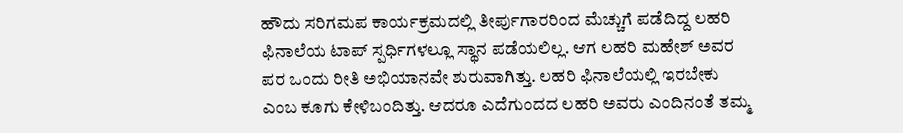ಹೌದು ಸರಿಗಮಪ ಕಾರ್ಯಕ್ರಮದಲ್ಲಿ ತೀರ್ಪುಗಾರರಿಂದ ಮೆಚ್ಚುಗೆ ಪಡೆದಿದ್ದ ಲಹರಿ ಫಿನಾಲೆಯ ಟಾಪ್ ಸ್ಪರ್ಧಿಗಳಲ್ಲೂ ಸ್ಥಾನ ಪಡೆಯಲಿಲ್ಲ. ಆಗ ಲಹರಿ ಮಹೇಶ್ ಅವರ ಪರ ಒಂದು ರೀತಿ ಅಭಿಯಾನವೇ ಶುರುವಾಗಿತ್ತು. ಲಹರಿ ಫಿನಾಲೆಯಲ್ಲಿ ಇರಬೇಕು ಎಂಬ ಕೂಗು ಕೇಳಿಬಂದಿತ್ತು. ಆದರೂ ಎದೆಗುಂದದ ಲಹರಿ ಅವರು ಎಂದಿನಂತೆ ತಮ್ಮ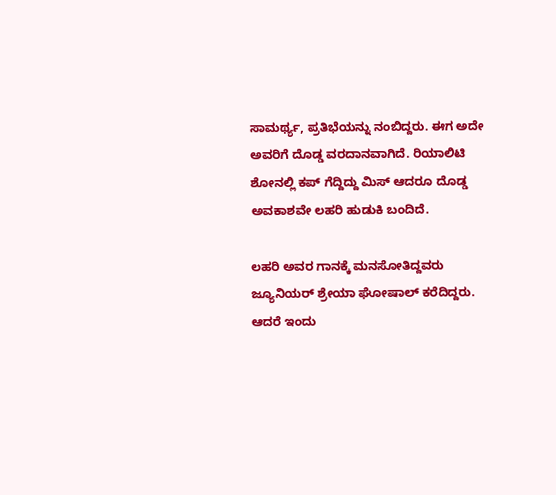ಸಾಮರ್ಥ್ಯ, ಪ್ರತಿಭೆಯನ್ನು ನಂಬಿದ್ದರು. ಈಗ ಅದೇ ಅವರಿಗೆ ದೊಡ್ಡ ವರದಾನವಾಗಿದೆ. ರಿಯಾಲಿಟಿ ಶೋನಲ್ಲಿ ಕಪ್ ಗೆದ್ದಿದ್ದು ಮಿಸ್ ಆದರೂ ದೊಡ್ಡ ಅವಕಾಶವೇ ಲಹರಿ ಹುಡುಕಿ ಬಂದಿದೆ.

ಲಹರಿ ಅವರ ಗಾನಕ್ಕೆ ಮನಸೋತಿದ್ದವರು ಜ್ಯೂನಿಯರ್ ಶ್ರೇಯಾ ಘೋಷಾಲ್ ಕರೆದಿದ್ದರು. ಆದರೆ ಇಂದು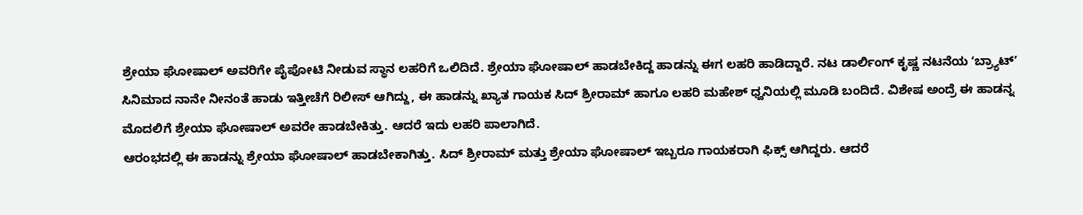ಶ್ರೇಯಾ ಘೋಷಾಲ್ ಅವರಿಗೇ ಪೈಪೋಟಿ ನೀಡುವ ಸ್ಥಾನ ಲಹರಿಗೆ ಒಲಿದಿದೆ. ಶ್ರೇಯಾ ಘೋಷಾಲ್ ಹಾಡಬೇಕಿದ್ದ ಹಾಡನ್ನು ಈಗ ಲಹರಿ ಹಾಡಿದ್ದಾರೆ. ನಟ ಡಾರ್ಲಿಂಗ್ ಕೃಷ್ಣ ನಟನೆಯ ʻಬ್ರ್ಯಾಟ್ʼ ಸಿನಿಮಾದ ನಾನೇ ನೀನಂತೆ ಹಾಡು ಇತ್ತೀಚೆಗೆ ರಿಲೀಸ್ ಆಗಿದ್ದು, ಈ ಹಾಡನ್ನು ಖ್ಯಾತ ಗಾಯಕ ಸಿದ್ ಶ್ರೀರಾಮ್ ಹಾಗೂ ಲಹರಿ ಮಹೇಶ್ ಧ್ವನಿಯಲ್ಲಿ ಮೂಡಿ ಬಂದಿದೆ. ವಿಶೇಷ ಅಂದ್ರೆ ಈ ಹಾಡನ್ನ ಮೊದಲಿಗೆ ಶ್ರೇಯಾ ಘೋಷಾಲ್ ಅವರೇ ಹಾಡಬೇಕಿತ್ತು. ಆದರೆ ಇದು ಲಹರಿ ಪಾಲಾಗಿದೆ.
ಆರಂಭದಲ್ಲಿ ಈ ಹಾಡನ್ನು ಶ್ರೇಯಾ ಘೋಷಾಲ್ ಹಾಡಬೇಕಾಗಿತ್ತು. ಸಿದ್ ಶ್ರೀರಾಮ್ ಮತ್ತು ಶ್ರೇಯಾ ಘೋಷಾಲ್ ಇಬ್ಬರೂ ಗಾಯಕರಾಗಿ ಫಿಕ್ಸ್ ಆಗಿದ್ದರು. ಆದರೆ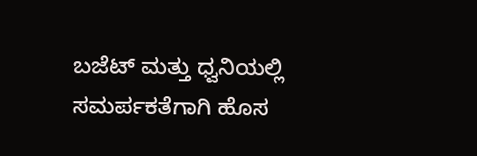ಬಜೆಟ್ ಮತ್ತು ಧ್ವನಿಯಲ್ಲಿ ಸಮರ್ಪಕತೆಗಾಗಿ ಹೊಸ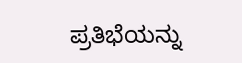ಪ್ರತಿಭೆಯನ್ನು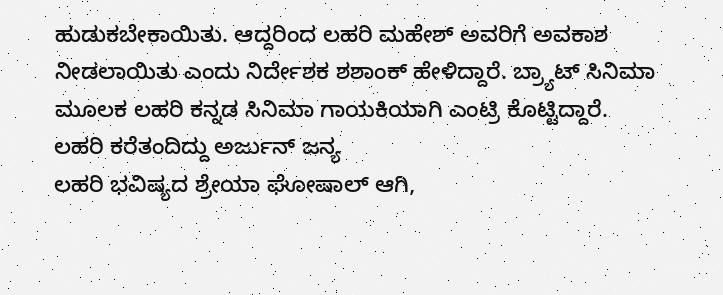ಹುಡುಕಬೇಕಾಯಿತು. ಆದ್ದರಿಂದ ಲಹರಿ ಮಹೇಶ್ ಅವರಿಗೆ ಅವಕಾಶ ನೀಡಲಾಯಿತು ಎಂದು ನಿರ್ದೇಶಕ ಶಶಾಂಕ್ ಹೇಳಿದ್ದಾರೆ. ಬ್ರ್ಯಾಟ್ ಸಿನಿಮಾ ಮೂಲಕ ಲಹರಿ ಕನ್ನಡ ಸಿನಿಮಾ ಗಾಯಕಿಯಾಗಿ ಎಂಟ್ರಿ ಕೊಟ್ಟಿದ್ದಾರೆ.
ಲಹರಿ ಕರೆತಂದಿದ್ದು ಅರ್ಜುನ್ ಜನ್ಯ
ಲಹರಿ ಭವಿಷ್ಯದ ಶ್ರೇಯಾ ಘೋಷಾಲ್ ಆಗಿ,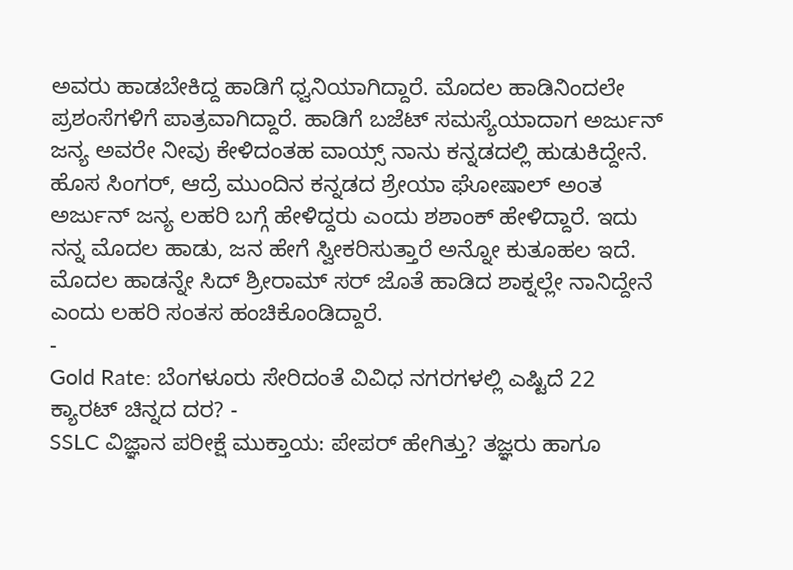ಅವರು ಹಾಡಬೇಕಿದ್ದ ಹಾಡಿಗೆ ಧ್ವನಿಯಾಗಿದ್ದಾರೆ. ಮೊದಲ ಹಾಡಿನಿಂದಲೇ ಪ್ರಶಂಸೆಗಳಿಗೆ ಪಾತ್ರವಾಗಿದ್ದಾರೆ. ಹಾಡಿಗೆ ಬಜೆಟ್ ಸಮಸ್ಯೆಯಾದಾಗ ಅರ್ಜುನ್ ಜನ್ಯ ಅವರೇ ನೀವು ಕೇಳಿದಂತಹ ವಾಯ್ಸ್ ನಾನು ಕನ್ನಡದಲ್ಲಿ ಹುಡುಕಿದ್ದೇನೆ. ಹೊಸ ಸಿಂಗರ್, ಆದ್ರೆ ಮುಂದಿನ ಕನ್ನಡದ ಶ್ರೇಯಾ ಘೋಷಾಲ್ ಅಂತ ಅರ್ಜುನ್ ಜನ್ಯ ಲಹರಿ ಬಗ್ಗೆ ಹೇಳಿದ್ದರು ಎಂದು ಶಶಾಂಕ್ ಹೇಳಿದ್ದಾರೆ. ಇದು ನನ್ನ ಮೊದಲ ಹಾಡು, ಜನ ಹೇಗೆ ಸ್ವೀಕರಿಸುತ್ತಾರೆ ಅನ್ನೋ ಕುತೂಹಲ ಇದೆ. ಮೊದಲ ಹಾಡನ್ನೇ ಸಿದ್ ಶ್ರೀರಾಮ್ ಸರ್ ಜೊತೆ ಹಾಡಿದ ಶಾಕ್ನಲ್ಲೇ ನಾನಿದ್ದೇನೆ ಎಂದು ಲಹರಿ ಸಂತಸ ಹಂಚಿಕೊಂಡಿದ್ದಾರೆ.
-
Gold Rate: ಬೆಂಗಳೂರು ಸೇರಿದಂತೆ ವಿವಿಧ ನಗರಗಳಲ್ಲಿ ಎಷ್ಟಿದೆ 22 ಕ್ಯಾರಟ್ ಚಿನ್ನದ ದರ? -
SSLC ವಿಜ್ಞಾನ ಪರೀಕ್ಷೆ ಮುಕ್ತಾಯ: ಪೇಪರ್ ಹೇಗಿತ್ತು? ತಜ್ಞರು ಹಾಗೂ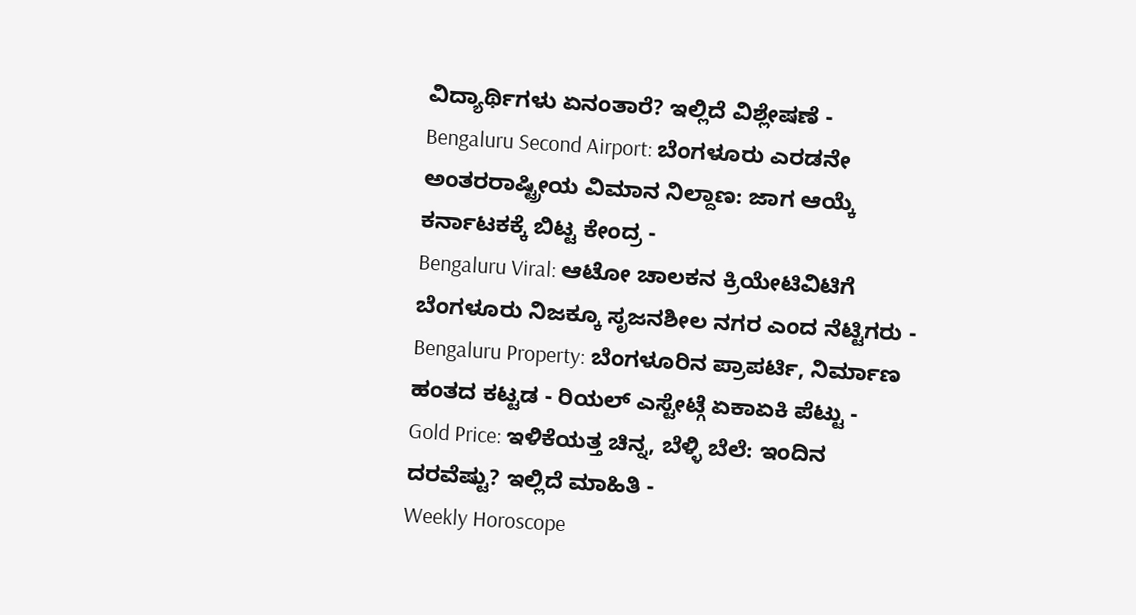ವಿದ್ಯಾರ್ಥಿಗಳು ಏನಂತಾರೆ? ಇಲ್ಲಿದೆ ವಿಶ್ಲೇಷಣೆ -
Bengaluru Second Airport: ಬೆಂಗಳೂರು ಎರಡನೇ ಅಂತರರಾಷ್ಟ್ರೀಯ ವಿಮಾನ ನಿಲ್ದಾಣ: ಜಾಗ ಆಯ್ಕೆ ಕರ್ನಾಟಕಕ್ಕೆ ಬಿಟ್ಟ ಕೇಂದ್ರ -
Bengaluru Viral: ಆಟೋ ಚಾಲಕನ ಕ್ರಿಯೇಟಿವಿಟಿಗೆ ಬೆಂಗಳೂರು ನಿಜಕ್ಕೂ ಸೃಜನಶೀಲ ನಗರ ಎಂದ ನೆಟ್ಟಿಗರು -
Bengaluru Property: ಬೆಂಗಳೂರಿನ ಪ್ರಾಪರ್ಟಿ, ನಿರ್ಮಾಣ ಹಂತದ ಕಟ್ಟಡ - ರಿಯಲ್ ಎಸ್ಟೇಟ್ಗೆ ಏಕಾಏಕಿ ಪೆಟ್ಟು -
Gold Price: ಇಳಿಕೆಯತ್ತ ಚಿನ್ನ, ಬೆಳ್ಳಿ ಬೆಲೆ: ಇಂದಿನ ದರವೆಷ್ಟು? ಇಲ್ಲಿದೆ ಮಾಹಿತಿ -
Weekly Horoscope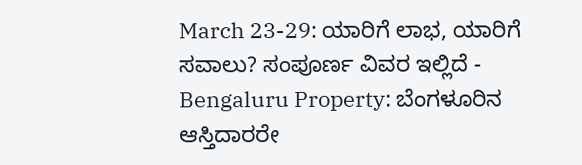March 23-29: ಯಾರಿಗೆ ಲಾಭ, ಯಾರಿಗೆ ಸವಾಲು? ಸಂಪೂರ್ಣ ವಿವರ ಇಲ್ಲಿದೆ -
Bengaluru Property: ಬೆಂಗಳೂರಿನ ಆಸ್ತಿದಾರರೇ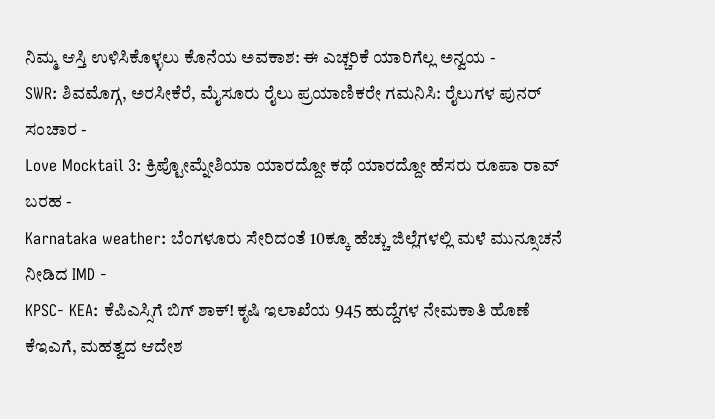ನಿಮ್ಮ ಆಸ್ತಿ ಉಳಿಸಿಕೊಳ್ಳಲು ಕೊನೆಯ ಅವಕಾಶ: ಈ ಎಚ್ಚರಿಕೆ ಯಾರಿಗೆಲ್ಲ ಅನ್ವಯ -
SWR: ಶಿವಮೊಗ್ಗ, ಅರಸೀಕೆರೆ, ಮೈಸೂರು ರೈಲು ಪ್ರಯಾಣಿಕರೇ ಗಮನಿಸಿ: ರೈಲುಗಳ ಪುನರ್ ಸಂಚಾರ -
Love Mocktail 3: ಕ್ರಿಪ್ಟೋಮ್ನೇಶಿಯಾ ಯಾರದ್ದೋ ಕಥೆ ಯಾರದ್ದೋ ಹೆಸರು ರೂಪಾ ರಾವ್ ಬರಹ -
Karnataka weather: ಬೆಂಗಳೂರು ಸೇರಿದಂತೆ 10ಕ್ಕೂ ಹೆಚ್ಚು ಜಿಲ್ಲೆಗಳಲ್ಲಿ ಮಳೆ ಮುನ್ಸೂಚನೆ ನೀಡಿದ IMD -
KPSC- KEA: ಕೆಪಿಎಸ್ಸಿಗೆ ಬಿಗ್ ಶಾಕ್! ಕೃಷಿ ಇಲಾಖೆಯ 945 ಹುದ್ದೆಗಳ ನೇಮಕಾತಿ ಹೊಣೆ ಕೆಇಎಗೆ, ಮಹತ್ವದ ಆದೇಶ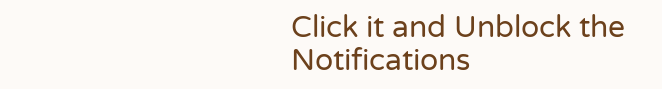Click it and Unblock the Notifications